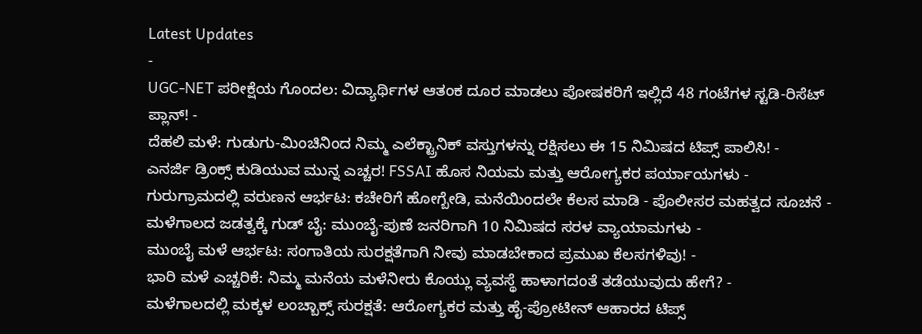Latest Updates
-
UGC-NET ಪರೀಕ್ಷೆಯ ಗೊಂದಲ: ವಿದ್ಯಾರ್ಥಿಗಳ ಆತಂಕ ದೂರ ಮಾಡಲು ಪೋಷಕರಿಗೆ ಇಲ್ಲಿದೆ 48 ಗಂಟೆಗಳ ಸ್ಟಡಿ-ರಿಸೆಟ್ ಪ್ಲಾನ್! -
ದೆಹಲಿ ಮಳೆ: ಗುಡುಗು-ಮಿಂಚಿನಿಂದ ನಿಮ್ಮ ಎಲೆಕ್ಟ್ರಾನಿಕ್ ವಸ್ತುಗಳನ್ನು ರಕ್ಷಿಸಲು ಈ 15 ನಿಮಿಷದ ಟಿಪ್ಸ್ ಪಾಲಿಸಿ! -
ಎನರ್ಜಿ ಡ್ರಿಂಕ್ಸ್ ಕುಡಿಯುವ ಮುನ್ನ ಎಚ್ಚರ! FSSAI ಹೊಸ ನಿಯಮ ಮತ್ತು ಆರೋಗ್ಯಕರ ಪರ್ಯಾಯಗಳು -
ಗುರುಗ್ರಾಮದಲ್ಲಿ ವರುಣನ ಆರ್ಭಟ: ಕಚೇರಿಗೆ ಹೋಗ್ಬೇಡಿ, ಮನೆಯಿಂದಲೇ ಕೆಲಸ ಮಾಡಿ - ಪೊಲೀಸರ ಮಹತ್ವದ ಸೂಚನೆ -
ಮಳೆಗಾಲದ ಜಡತ್ವಕ್ಕೆ ಗುಡ್ ಬೈ: ಮುಂಬೈ-ಪುಣೆ ಜನರಿಗಾಗಿ 10 ನಿಮಿಷದ ಸರಳ ವ್ಯಾಯಾಮಗಳು -
ಮುಂಬೈ ಮಳೆ ಆರ್ಭಟ: ಸಂಗಾತಿಯ ಸುರಕ್ಷತೆಗಾಗಿ ನೀವು ಮಾಡಬೇಕಾದ ಪ್ರಮುಖ ಕೆಲಸಗಳಿವು! -
ಭಾರಿ ಮಳೆ ಎಚ್ಚರಿಕೆ: ನಿಮ್ಮ ಮನೆಯ ಮಳೆನೀರು ಕೊಯ್ಲು ವ್ಯವಸ್ಥೆ ಹಾಳಾಗದಂತೆ ತಡೆಯುವುದು ಹೇಗೆ? -
ಮಳೆಗಾಲದಲ್ಲಿ ಮಕ್ಕಳ ಲಂಚ್ಬಾಕ್ಸ್ ಸುರಕ್ಷತೆ: ಆರೋಗ್ಯಕರ ಮತ್ತು ಹೈ-ಪ್ರೋಟೀನ್ ಆಹಾರದ ಟಿಪ್ಸ್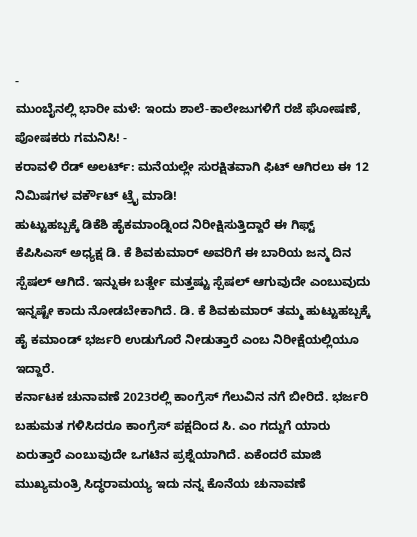-
ಮುಂಬೈನಲ್ಲಿ ಭಾರೀ ಮಳೆ: ಇಂದು ಶಾಲೆ-ಕಾಲೇಜುಗಳಿಗೆ ರಜೆ ಘೋಷಣೆ, ಪೋಷಕರು ಗಮನಿಸಿ! -
ಕರಾವಳಿ ರೆಡ್ ಅಲರ್ಟ್: ಮನೆಯಲ್ಲೇ ಸುರಕ್ಷಿತವಾಗಿ ಫಿಟ್ ಆಗಿರಲು ಈ 12 ನಿಮಿಷಗಳ ವರ್ಕೌಟ್ ಟ್ರೈ ಮಾಡಿ!
ಹುಟ್ಟುಹಬ್ಬಕ್ಕೆ ಡಿಕೆಶಿ ಹೈಕಮಾಂಡ್ನಿಂದ ನಿರೀಕ್ಷಿಸುತ್ತಿದ್ದಾರೆ ಈ ಗಿಫ್ಟ್
ಕೆಪಿಸಿಎಸ್ ಅಧ್ಯಕ್ಷ ಡಿ. ಕೆ ಶಿವಕುಮಾರ್ ಅವರಿಗೆ ಈ ಬಾರಿಯ ಜನ್ಮ ದಿನ ಸ್ಪೆಷಲ್ ಆಗಿದೆ. ಇನ್ನುಈ ಬರ್ತ್ಡೇ ಮತ್ತಷ್ಟು ಸ್ಪೆಷಲ್ ಆಗುವುದೇ ಎಂಬುವುದು ಇನ್ನಷ್ಟೇ ಕಾದು ನೋಡಬೇಕಾಗಿದೆ. ಡಿ. ಕೆ ಶಿವಕುಮಾರ್ ತಮ್ಮ ಹುಟ್ಟುಹಬ್ಬಕ್ಕೆ ಹೈ ಕಮಾಂಡ್ ಭರ್ಜರಿ ಉಡುಗೊರೆ ನೀಡುತ್ತಾರೆ ಎಂಬ ನಿರೀಕ್ಷೆಯಲ್ಲಿಯೂ ಇದ್ದಾರೆ.
ಕರ್ನಾಟಕ ಚುನಾವಣೆ 2023ರಲ್ಲಿ ಕಾಂಗ್ರೆಸ್ ಗೆಲುವಿನ ನಗೆ ಬೀರಿದೆ. ಭರ್ಜರಿ ಬಹುಮತ ಗಳಿಸಿದರೂ ಕಾಂಗ್ರೆಸ್ ಪಕ್ಷದಿಂದ ಸಿ. ಎಂ ಗದ್ದುಗೆ ಯಾರು ಏರುತ್ತಾರೆ ಎಂಬುವುದೇ ಒಗಟಿನ ಪ್ರಶ್ನೆಯಾಗಿದೆ. ಏಕೆಂದರೆ ಮಾಜಿ ಮುಖ್ಯಮಂತ್ರಿ ಸಿದ್ಧರಾಮಯ್ಯ ಇದು ನನ್ನ ಕೊನೆಯ ಚುನಾವಣೆ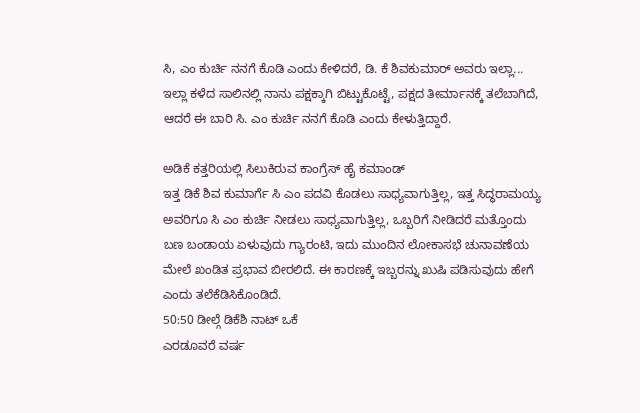ಸಿ, ಎಂ ಕುರ್ಚಿ ನನಗೆ ಕೊಡಿ ಎಂದು ಕೇಳಿದರೆ, ಡಿ. ಕೆ ಶಿವಕುಮಾರ್ ಅವರು ಇಲ್ಲಾ... ಇಲ್ಲಾ ಕಳೆದ ಸಾಲಿನಲ್ಲಿ ನಾನು ಪಕ್ಷಕ್ಕಾಗಿ ಬಿಟ್ಟುಕೊಟ್ಟೆ, ಪಕ್ಷದ ತೀರ್ಮಾನಕ್ಕೆ ತಲೆಬಾಗಿದೆ, ಆದರೆ ಈ ಬಾರಿ ಸಿ. ಎಂ ಕುರ್ಚಿ ನನಗೆ ಕೊಡಿ ಎಂದು ಕೇಳುತ್ತಿದ್ದಾರೆ.

ಅಡಿಕೆ ಕತ್ತರಿಯಲ್ಲಿ ಸಿಲುಕಿರುವ ಕಾಂಗ್ರೆಸ್ ಹೈ ಕಮಾಂಡ್
ಇತ್ತ ಡಿಕೆ ಶಿವ ಕುಮಾರ್ಗೆ ಸಿ ಎಂ ಪದವಿ ಕೊಡಲು ಸಾಧ್ಯವಾಗುತ್ತಿಲ್ಲ, ಇತ್ತ ಸಿದ್ಧರಾಮಯ್ಯ ಅವರಿಗೂ ಸಿ ಎಂ ಕುರ್ಚಿ ನೀಡಲು ಸಾಧ್ಯವಾಗುತ್ತಿಲ್ಲ, ಒಬ್ಬರಿಗೆ ನೀಡಿದರೆ ಮತ್ತೊಂದು ಬಣ ಬಂಡಾಯ ಏಳುವುದು ಗ್ಯಾರಂಟಿ, ಇದು ಮುಂದಿನ ಲೋಕಾಸಭೆ ಚುನಾವಣೆಯ ಮೇಲೆ ಖಂಡಿತ ಪ್ರಭಾವ ಬೀರಲಿದೆ. ಈ ಕಾರಣಕ್ಕೆ ಇಬ್ಬರನ್ನು ಖುಷಿ ಪಡಿಸುವುದು ಹೇಗೆ ಎಂದು ತಲೆಕೆಡಿಸಿಕೊಂಡಿದೆ.
50:50 ಡೀಲ್ಗೆ ಡಿಕೆಶಿ ನಾಟ್ ಒಕೆ
ಎರಡೂವರೆ ವರ್ಷ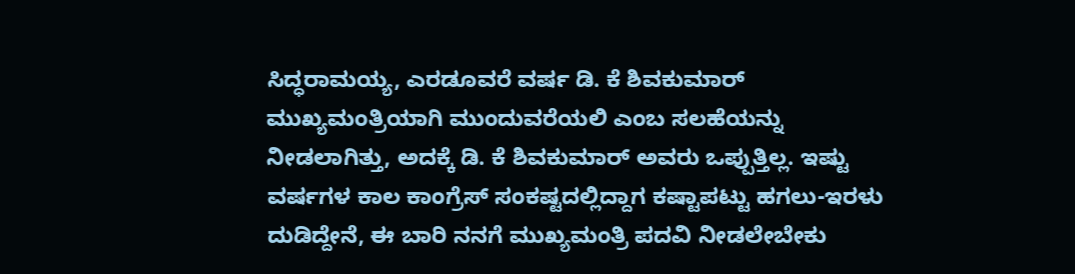ಸಿದ್ಧರಾಮಯ್ಯ, ಎರಡೂವರೆ ವರ್ಷ ಡಿ. ಕೆ ಶಿವಕುಮಾರ್ ಮುಖ್ಯಮಂತ್ರಿಯಾಗಿ ಮುಂದುವರೆಯಲಿ ಎಂಬ ಸಲಹೆಯನ್ನು ನೀಡಲಾಗಿತ್ತು, ಅದಕ್ಕೆ ಡಿ. ಕೆ ಶಿವಕುಮಾರ್ ಅವರು ಒಪ್ಪುತ್ತಿಲ್ಲ. ಇಷ್ಟು ವರ್ಷಗಳ ಕಾಲ ಕಾಂಗ್ರೆಸ್ ಸಂಕಷ್ಟದಲ್ಲಿದ್ದಾಗ ಕಷ್ಟಾಪಟ್ಟು ಹಗಲು-ಇರಳು ದುಡಿದ್ದೇನೆ, ಈ ಬಾರಿ ನನಗೆ ಮುಖ್ಯಮಂತ್ರಿ ಪದವಿ ನೀಡಲೇಬೇಕು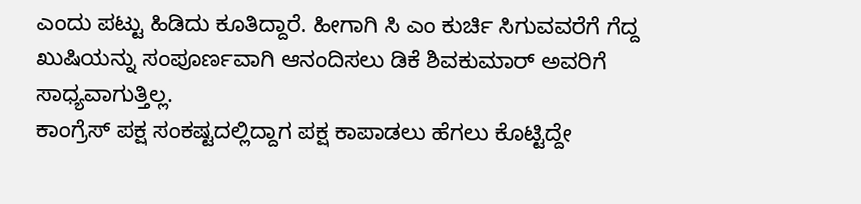ಎಂದು ಪಟ್ಟು ಹಿಡಿದು ಕೂತಿದ್ದಾರೆ. ಹೀಗಾಗಿ ಸಿ ಎಂ ಕುರ್ಚಿ ಸಿಗುವವರೆಗೆ ಗೆದ್ದ ಖುಷಿಯನ್ನು ಸಂಪೂರ್ಣವಾಗಿ ಆನಂದಿಸಲು ಡಿಕೆ ಶಿವಕುಮಾರ್ ಅವರಿಗೆ ಸಾಧ್ಯವಾಗುತ್ತಿಲ್ಲ.
ಕಾಂಗ್ರೆಸ್ ಪಕ್ಷ ಸಂಕಷ್ಟದಲ್ಲಿದ್ದಾಗ ಪಕ್ಷ ಕಾಪಾಡಲು ಹೆಗಲು ಕೊಟ್ಟಿದ್ದೇ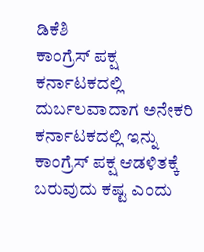ಡಿಕೆಶಿ
ಕಾಂಗ್ರೆಸ್ ಪಕ್ಷ ಕರ್ನಾಟಕದಲ್ಲಿ ದುರ್ಬಲವಾದಾಗ ಅನೇಕರಿ ಕರ್ನಾಟಕದಲ್ಲಿ ಇನ್ನು ಕಾಂಗ್ರೆಸ್ ಪಕ್ಷ ಆಡಳಿತಕ್ಕೆ ಬರುವುದು ಕಷ್ಟ ಎಂದು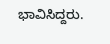ಭಾವಿಸಿದ್ದರು.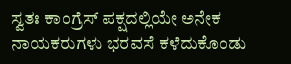ಸ್ವತಃ ಕಾಂಗ್ರೆಸ್ ಪಕ್ಷದಲ್ಲಿಯೇ ಅನೇಕ ನಾಯಕರುಗಳು ಭರವಸೆ ಕಳೆದುಕೊಂಡು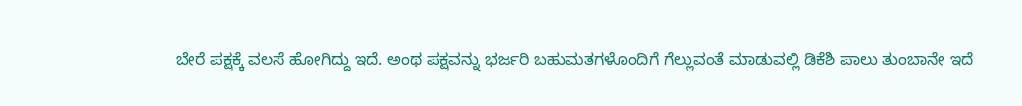ಬೇರೆ ಪಕ್ಷಕ್ಕೆ ವಲಸೆ ಹೋಗಿದ್ದು ಇದೆ. ಅಂಥ ಪಕ್ಷವನ್ನು ಭರ್ಜರಿ ಬಹುಮತಗಳೊಂದಿಗೆ ಗೆಲ್ಲುವಂತೆ ಮಾಡುವಲ್ಲಿ ಡಿಕೆಶಿ ಪಾಲು ತುಂಬಾನೇ ಇದೆ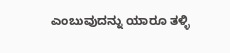ಎಂಬುವುದನ್ನು ಯಾರೂ ತಳ್ಳಿ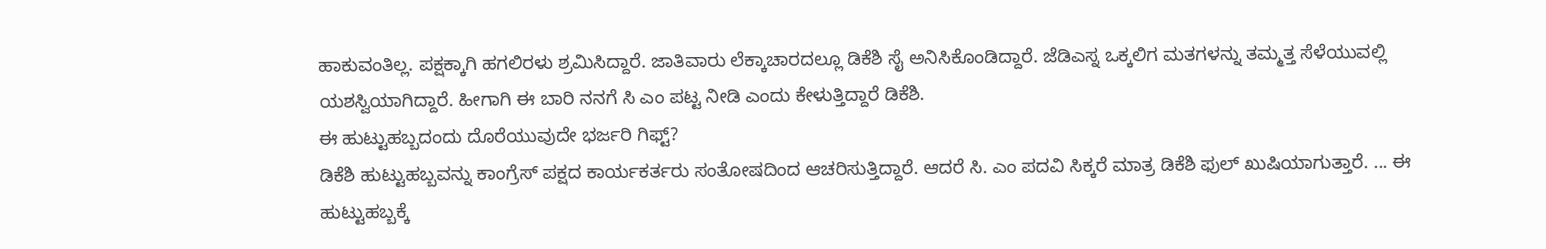ಹಾಕುವಂತಿಲ್ಲ. ಪಕ್ಷಕ್ಕಾಗಿ ಹಗಲಿರಳು ಶ್ರಮಿಸಿದ್ದಾರೆ. ಜಾತಿವಾರು ಲೆಕ್ಕಾಚಾರದಲ್ಲೂ ಡಿಕೆಶಿ ಸೈ ಅನಿಸಿಕೊಂಡಿದ್ದಾರೆ. ಜೆಡಿಎಸ್ನ ಒಕ್ಕಲಿಗ ಮತಗಳನ್ನು ತಮ್ಮತ್ತ ಸೆಳೆಯುವಲ್ಲಿ ಯಶಸ್ವಿಯಾಗಿದ್ದಾರೆ. ಹೀಗಾಗಿ ಈ ಬಾರಿ ನನಗೆ ಸಿ ಎಂ ಪಟ್ಟ ನೀಡಿ ಎಂದು ಕೇಳುತ್ತಿದ್ದಾರೆ ಡಿಕೆಶಿ.
ಈ ಹುಟ್ಟುಹಬ್ಬದಂದು ದೊರೆಯುವುದೇ ಭರ್ಜರಿ ಗಿಫ್ಟ್?
ಡಿಕೆಶಿ ಹುಟ್ಟುಹಬ್ಬವನ್ನು ಕಾಂಗ್ರೆಸ್ ಪಕ್ಷದ ಕಾರ್ಯಕರ್ತರು ಸಂತೋಷದಿಂದ ಆಚರಿಸುತ್ತಿದ್ದಾರೆ. ಆದರೆ ಸಿ. ಎಂ ಪದವಿ ಸಿಕ್ಕರೆ ಮಾತ್ರ ಡಿಕೆಶಿ ಫುಲ್ ಖುಷಿಯಾಗುತ್ತಾರೆ. ... ಈ ಹುಟ್ಟುಹಬ್ಬಕ್ಕೆ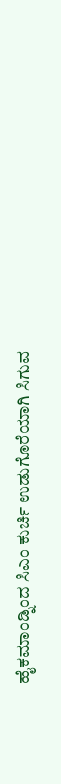ಹೈಕಮಾಂಡ್ನಿಂದ ಸಿಎಂ ಕುರ್ಚಿ ಉಡುಗೊರೆಯಾಗಿ ಸಿಗುವ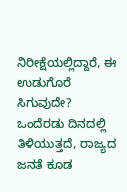ನಿರೀಕ್ಷೆಯಲ್ಲಿದ್ದಾರೆ, ಈ ಉಡುಗೊರೆ ಸಿಗುವುದೇ? ಒಂದೆರಡು ದಿನದಲ್ಲಿ ತಿಳಿಯುತ್ತದೆ, ರಾಜ್ಯದ ಜನತೆ ಕೂಡ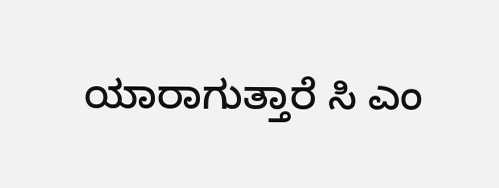ಯಾರಾಗುತ್ತಾರೆ ಸಿ ಎಂ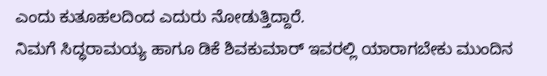ಎಂದು ಕುತೂಹಲದಿಂದ ಎದುರು ನೋಡುತ್ತಿದ್ದಾರೆ.
ನಿಮಗೆ ಸಿದ್ಧರಾಮಯ್ಯ ಹಾಗೂ ಡಿಕೆ ಶಿವಕುಮಾರ್ ಇವರಲ್ಲಿ ಯಾರಾಗಬೇಕು ಮುಂದಿನ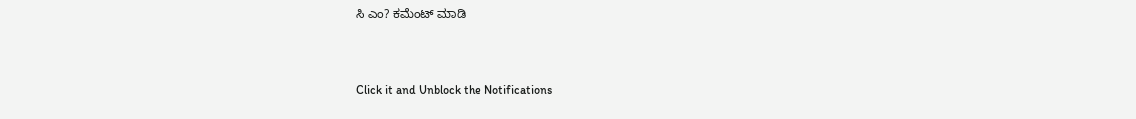ಸಿ ಎಂ? ಕಮೆಂಟ್ ಮಾಡಿ



Click it and Unblock the Notifications